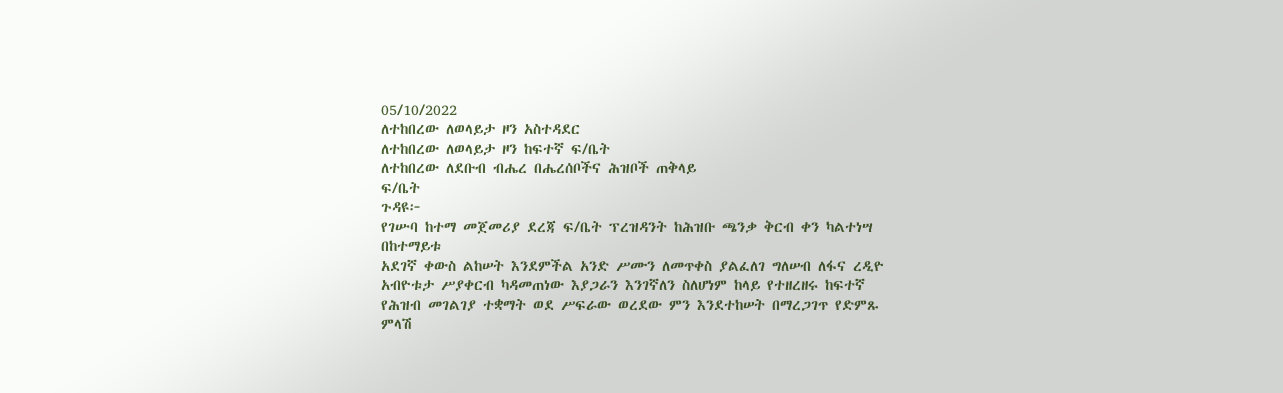05/10/2022
ለተከበረው ለወላይታ ዞን አስተዳደር
ለተከበረው ለወላይታ ዞን ከፍተኛ ፍ/ቤት
ለተከበረው ለደቡብ ብሔረ በሔረሰቦችና ሕዝቦች ጠቅላይ
ፍ/ቤት
ጉዳዩ፦
የገሡባ ከተማ መጀመሪያ ደረጃ ፍ/ቤት ፕረዝዳንት ከሕዝቡ ጫንቃ ቅርብ ቀን ካልተነሣ በከተማይቱ
አደገኛ ቀውስ ልከሠት እንደምችል አንድ ሥሙን ለመጥቀስ ያልፈለገ ግለሠብ ለፋና ረዲዮ አብዮቱታ ሥያቀርብ ካዳመጠነው እያጋራን እንገኛለን ስለሆነም ከላይ የተዘረዘሩ ከፍተኛ የሕዝብ መገልገያ ተቋማት ወደ ሥፍራው ወረደው ምን እንደተከሠት በማረጋገጥ የድምጹ ምላሽ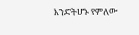እንድትሆኑ የምለው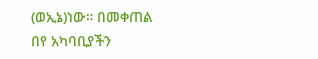(ወኢኔ)ነው። በመቀጠል
በየ አካባቢያችን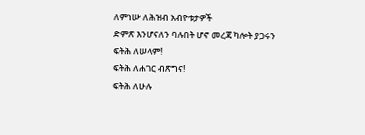ለምነሡ ለሕዝብ አብዮቱታዎች
ድምጽ እንሆናለን ባሉበት ሆኖ መረጃ ካሎት ያጋሩን
ፍትሕ ለሠላም!
ፍትሕ ለሐገር ብጽግና!
ፍትሕ ለሁሉ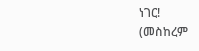ነገር!
(መስከረም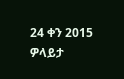24 ቀን 2015 ዎላይታ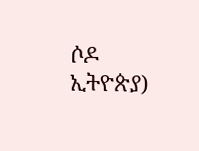ሶዶ ኢትዮጵያ)